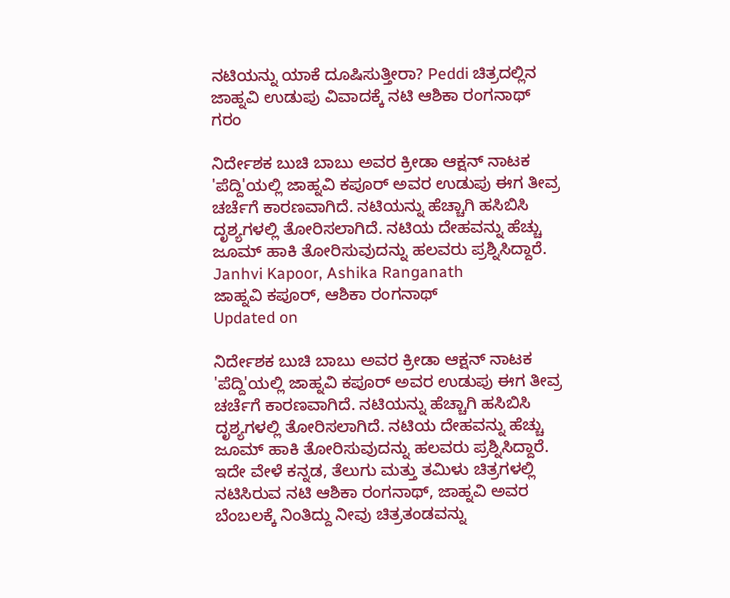ನಟಿಯನ್ನು ಯಾಕೆ ದೂಷಿಸುತ್ತೀರಾ? Peddi ಚಿತ್ರದಲ್ಲಿನ ಜಾಹ್ನವಿ ಉಡುಪು ವಿವಾದಕ್ಕೆ ನಟಿ ಆಶಿಕಾ ರಂಗನಾಥ್ ಗರಂ

ನಿರ್ದೇಶಕ ಬುಚಿ ಬಾಬು ಅವರ ಕ್ರೀಡಾ ಆಕ್ಷನ್ ನಾಟಕ 'ಪೆದ್ದಿ'ಯಲ್ಲಿ ಜಾಹ್ನವಿ ಕಪೂರ್ ಅವರ ಉಡುಪು ಈಗ ತೀವ್ರ ಚರ್ಚೆಗೆ ಕಾರಣವಾಗಿದೆ. ನಟಿಯನ್ನು ಹೆಚ್ಚಾಗಿ ಹಸಿಬಿಸಿ ದೃಶ್ಯಗಳಲ್ಲಿ ತೋರಿಸಲಾಗಿದೆ. ನಟಿಯ ದೇಹವನ್ನು ಹೆಚ್ಚು ಜೂಮ್ ಹಾಕಿ ತೋರಿಸುವುದನ್ನು ಹಲವರು ಪ್ರಶ್ನಿಸಿದ್ದಾರೆ.
Janhvi Kapoor, Ashika Ranganath
ಜಾಹ್ನವಿ ಕಪೂರ್, ಆಶಿಕಾ ರಂಗನಾಥ್
Updated on

ನಿರ್ದೇಶಕ ಬುಚಿ ಬಾಬು ಅವರ ಕ್ರೀಡಾ ಆಕ್ಷನ್ ನಾಟಕ 'ಪೆದ್ದಿ'ಯಲ್ಲಿ ಜಾಹ್ನವಿ ಕಪೂರ್ ಅವರ ಉಡುಪು ಈಗ ತೀವ್ರ ಚರ್ಚೆಗೆ ಕಾರಣವಾಗಿದೆ. ನಟಿಯನ್ನು ಹೆಚ್ಚಾಗಿ ಹಸಿಬಿಸಿ ದೃಶ್ಯಗಳಲ್ಲಿ ತೋರಿಸಲಾಗಿದೆ. ನಟಿಯ ದೇಹವನ್ನು ಹೆಚ್ಚು ಜೂಮ್ ಹಾಕಿ ತೋರಿಸುವುದನ್ನು ಹಲವರು ಪ್ರಶ್ನಿಸಿದ್ದಾರೆ. ಇದೇ ವೇಳೆ ಕನ್ನಡ, ತೆಲುಗು ಮತ್ತು ತಮಿಳು ಚಿತ್ರಗಳಲ್ಲಿ ನಟಿಸಿರುವ ನಟಿ ಆಶಿಕಾ ರಂಗನಾಥ್, ಜಾಹ್ನವಿ ಅವರ ಬೆಂಬಲಕ್ಕೆ ನಿಂತಿದ್ದು ನೀವು ಚಿತ್ರತಂಡವನ್ನು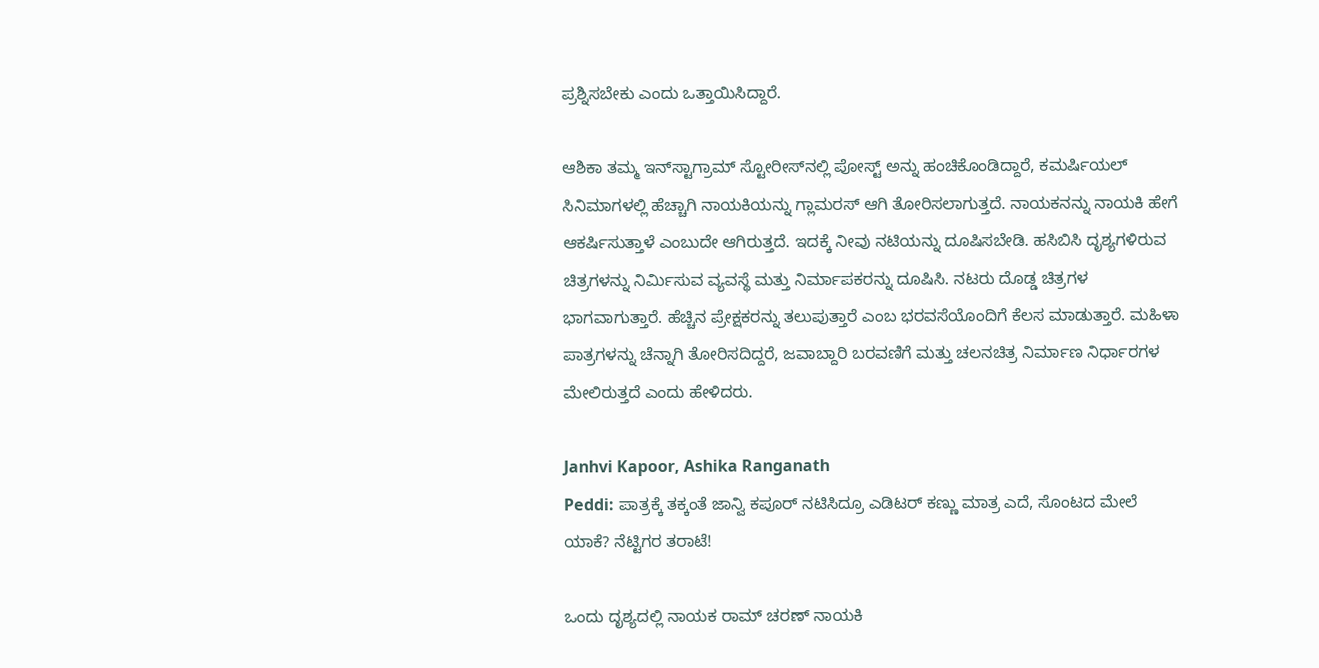ಪ್ರಶ್ನಿಸಬೇಕು ಎಂದು ಒತ್ತಾಯಿಸಿದ್ದಾರೆ.

ಆಶಿಕಾ ತಮ್ಮ ಇನ್‌ಸ್ಟಾಗ್ರಾಮ್ ಸ್ಟೋರೀಸ್‌ನಲ್ಲಿ ಪೋಸ್ಟ್ ಅನ್ನು ಹಂಚಿಕೊಂಡಿದ್ದಾರೆ, ಕಮರ್ಷಿಯಲ್ ಸಿನಿಮಾಗಳಲ್ಲಿ ಹೆಚ್ಚಾಗಿ ನಾಯಕಿಯನ್ನು ಗ್ಲಾಮರಸ್ ಆಗಿ ತೋರಿಸಲಾಗುತ್ತದೆ. ನಾಯಕನನ್ನು ನಾಯಕಿ ಹೇಗೆ ಆಕರ್ಷಿಸುತ್ತಾಳೆ ಎಂಬುದೇ ಆಗಿರುತ್ತದೆ. ಇದಕ್ಕೆ ನೀವು ನಟಿಯನ್ನು ದೂಷಿಸಬೇಡಿ. ಹಸಿಬಿಸಿ ದೃಶ್ಯಗಳಿರುವ ಚಿತ್ರಗಳನ್ನು ನಿರ್ಮಿಸುವ ವ್ಯವಸ್ಥೆ ಮತ್ತು ನಿರ್ಮಾಪಕರನ್ನು ದೂಷಿಸಿ. ನಟರು ದೊಡ್ಡ ಚಿತ್ರಗಳ ಭಾಗವಾಗುತ್ತಾರೆ. ಹೆಚ್ಚಿನ ಪ್ರೇಕ್ಷಕರನ್ನು ತಲುಪುತ್ತಾರೆ ಎಂಬ ಭರವಸೆಯೊಂದಿಗೆ ಕೆಲಸ ಮಾಡುತ್ತಾರೆ. ಮಹಿಳಾ ಪಾತ್ರಗಳನ್ನು ಚೆನ್ನಾಗಿ ತೋರಿಸದಿದ್ದರೆ, ಜವಾಬ್ದಾರಿ ಬರವಣಿಗೆ ಮತ್ತು ಚಲನಚಿತ್ರ ನಿರ್ಮಾಣ ನಿರ್ಧಾರಗಳ ಮೇಲಿರುತ್ತದೆ ಎಂದು ಹೇಳಿದರು.

Janhvi Kapoor, Ashika Ranganath
Peddi: ಪಾತ್ರಕ್ಕೆ ತಕ್ಕಂತೆ ಜಾನ್ವಿ ಕಪೂರ್ ನಟಿಸಿದ್ರೂ ಎಡಿಟರ್ ಕಣ್ಣು ಮಾತ್ರ ಎದೆ, ಸೊಂಟದ ಮೇಲೆ ಯಾಕೆ? ನೆಟ್ಟಿಗರ ತರಾಟೆ!

ಒಂದು ದೃಶ್ಯದಲ್ಲಿ ನಾಯಕ ರಾಮ್ ಚರಣ್ ನಾಯಕಿ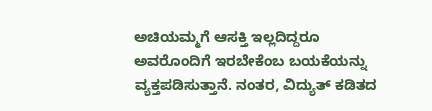ಅಚಿಯಮ್ಮಗೆ ಆಸಕ್ತಿ ಇಲ್ಲದಿದ್ದರೂ ಅವರೊಂದಿಗೆ ಇರಬೇಕೆಂಬ ಬಯಕೆಯನ್ನು ವ್ಯಕ್ತಪಡಿಸುತ್ತಾನೆ. ನಂತರ, ವಿದ್ಯುತ್ ಕಡಿತದ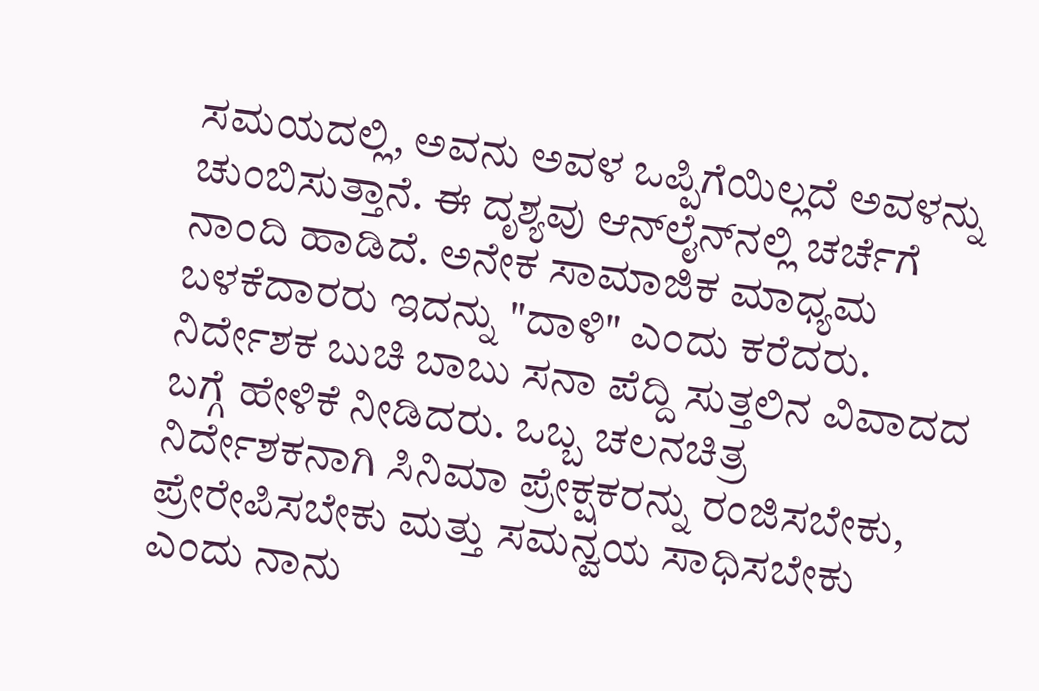ಸಮಯದಲ್ಲಿ, ಅವನು ಅವಳ ಒಪ್ಪಿಗೆಯಿಲ್ಲದೆ ಅವಳನ್ನು ಚುಂಬಿಸುತ್ತಾನೆ. ಈ ದೃಶ್ಯವು ಆನ್‌ಲೈನ್‌ನಲ್ಲಿ ಚರ್ಚೆಗೆ ನಾಂದಿ ಹಾಡಿದೆ. ಅನೇಕ ಸಾಮಾಜಿಕ ಮಾಧ್ಯಮ ಬಳಕೆದಾರರು ಇದನ್ನು "ದಾಳಿ" ಎಂದು ಕರೆದರು. ನಿರ್ದೇಶಕ ಬುಚಿ ಬಾಬು ಸನಾ ಪೆದ್ದಿ ಸುತ್ತಲಿನ ವಿವಾದದ ಬಗ್ಗೆ ಹೇಳಿಕೆ ನೀಡಿದರು. ಒಬ್ಬ ಚಲನಚಿತ್ರ ನಿರ್ದೇಶಕನಾಗಿ ಸಿನಿಮಾ ಪ್ರೇಕ್ಷಕರನ್ನು ರಂಜಿಸಬೇಕು, ಪ್ರೇರೇಪಿಸಬೇಕು ಮತ್ತು ಸಮನ್ವಯ ಸಾಧಿಸಬೇಕು ಎಂದು ನಾನು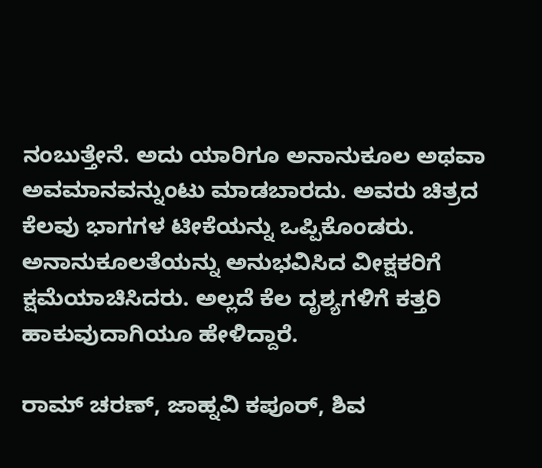ನಂಬುತ್ತೇನೆ. ಅದು ಯಾರಿಗೂ ಅನಾನುಕೂಲ ಅಥವಾ ಅವಮಾನವನ್ನುಂಟು ಮಾಡಬಾರದು. ಅವರು ಚಿತ್ರದ ಕೆಲವು ಭಾಗಗಳ ಟೀಕೆಯನ್ನು ಒಪ್ಪಿಕೊಂಡರು. ಅನಾನುಕೂಲತೆಯನ್ನು ಅನುಭವಿಸಿದ ವೀಕ್ಷಕರಿಗೆ ಕ್ಷಮೆಯಾಚಿಸಿದರು. ಅಲ್ಲದೆ ಕೆಲ ದೃಶ್ಯಗಳಿಗೆ ಕತ್ತರಿ ಹಾಕುವುದಾಗಿಯೂ ಹೇಳಿದ್ದಾರೆ.

ರಾಮ್ ಚರಣ್, ಜಾಹ್ನವಿ ಕಪೂರ್, ಶಿವ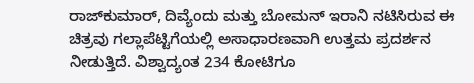ರಾಜ್‌ಕುಮಾರ್, ದಿವ್ಯೆಂದು ಮತ್ತು ಬೋಮನ್ ಇರಾನಿ ನಟಿಸಿರುವ ಈ ಚಿತ್ರವು ಗಲ್ಲಾಪೆಟ್ಟಿಗೆಯಲ್ಲಿ ಅಸಾಧಾರಣವಾಗಿ ಉತ್ತಮ ಪ್ರದರ್ಶನ ನೀಡುತ್ತಿದೆ. ವಿಶ್ವಾದ್ಯಂತ 234 ಕೋಟಿಗೂ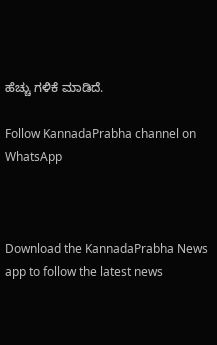ಹೆಚ್ಚು ಗಳಿಕೆ ಮಾಡಿದೆ.

Follow KannadaPrabha channel on WhatsApp



Download the KannadaPrabha News app to follow the latest news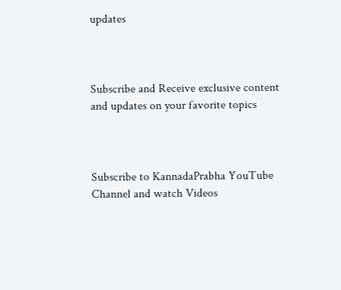updates



Subscribe and Receive exclusive content and updates on your favorite topics



Subscribe to KannadaPrabha YouTube Channel and watch Videos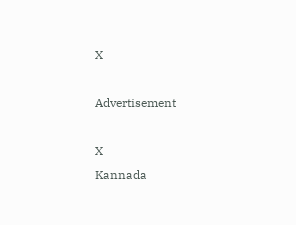X

Advertisement

X
Kannada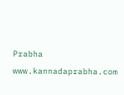Prabha
www.kannadaprabha.com